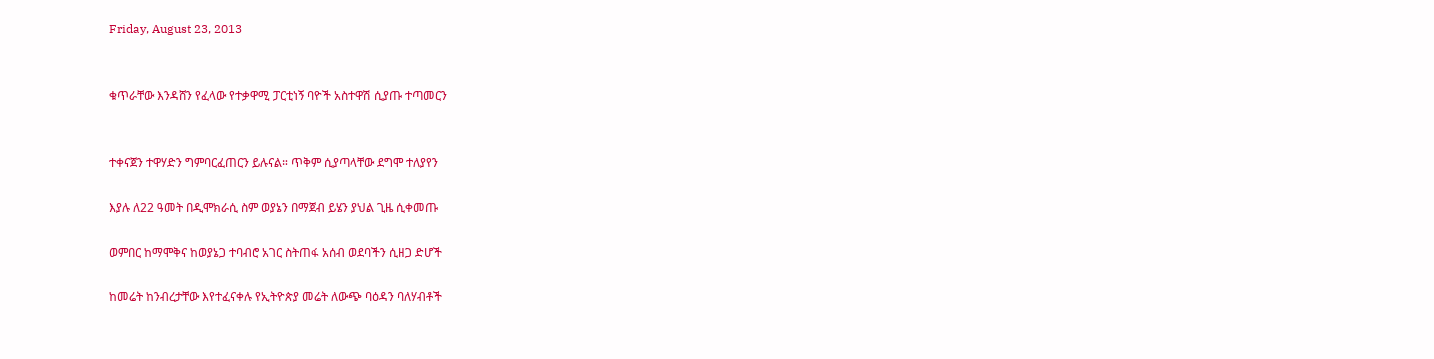Friday, August 23, 2013


ቁጥራቸው እንዳሸን የፈላው የተቃዋሚ ፓርቲነኝ ባዮች አስተዋሽ ሲያጡ ተጣመርን


ተቀናጀን ተዋሃድን ግምባርፈጠርን ይሉናል። ጥቅም ሲያጣላቸው ደግሞ ተለያየን

እያሉ ለ22 ዓመት በዲሞክራሲ ስም ወያኔን በማጀብ ይሄን ያህል ጊዜ ሲቀመጡ

ወምበር ከማሞቅና ከወያኔጋ ተባብሮ አገር ስትጠፋ አሰብ ወደባችን ሲዘጋ ድሆች

ከመሬት ከንብረታቸው እየተፈናቀሉ የኢትዮጵያ መሬት ለውጭ ባዕዳን ባለሃብቶች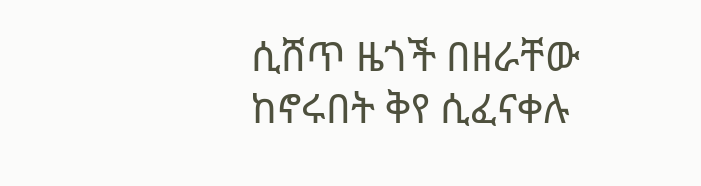ሲሸጥ ዜጎች በዘራቸው ከኖሩበት ቅየ ሲፈናቀሉ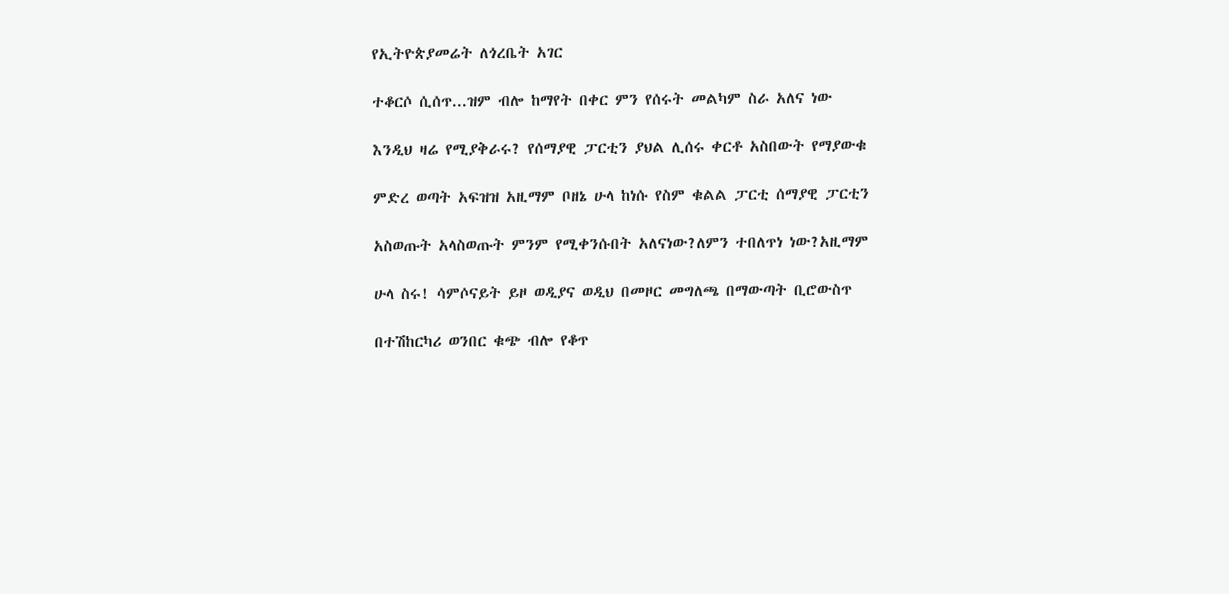የኢትዮጵያመሬት ለጎረቤት አገር

ተቆርሶ ሲሰጥ...ዝም ብሎ ከማየት በቀር ምን የሰሩት መልካም ስራ አለና ነው

እንዲህ ዛሬ የሚያቅራሩ? የሰማያዊ ፓርቲን ያህል ሊሰሩ ቀርቶ አስበውት የማያውቁ

ምድረ ወጣት አፍዝዝ አዚማም ቦዘኔ ሁላ ከነሱ የስም ቁልል ፓርቲ ሰማያዊ ፓርቲን

አስወጡት አላስወጡት ምንም የሚቀንሱበት አለናነው?ለምን ተበለጥነ ነው?አዚማም

ሁላ ስሩ! ሳምሶናይት ይዞ ወዲያና ወዲህ በመዞር መግለጫ በማውጣት ቢሮውስጥ

በተሽከርካሪ ወንበር ቁጭ ብሎ የቆጥ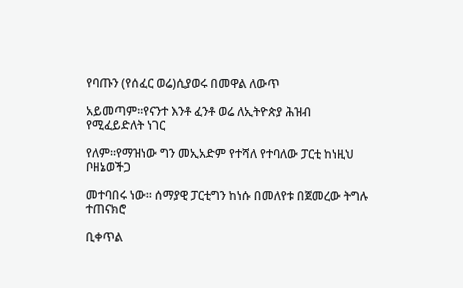የባጡን (የሰፈር ወሬ)ሲያወሩ በመዋል ለውጥ

አይመጣም።የናንተ እንቶ ፈንቶ ወሬ ለኢትዮጵያ ሕዝብ የሚፈይድለት ነገር

የለም።የማዝነው ግን መኢአድም የተሻለ የተባለው ፓርቲ ከነዚህ ቦዘኔወችጋ

መተባበሩ ነው። ሰማያዊ ፓርቲግን ከነሱ በመለየቱ በጀመረው ትግሉ ተጠናክሮ

ቢቀጥል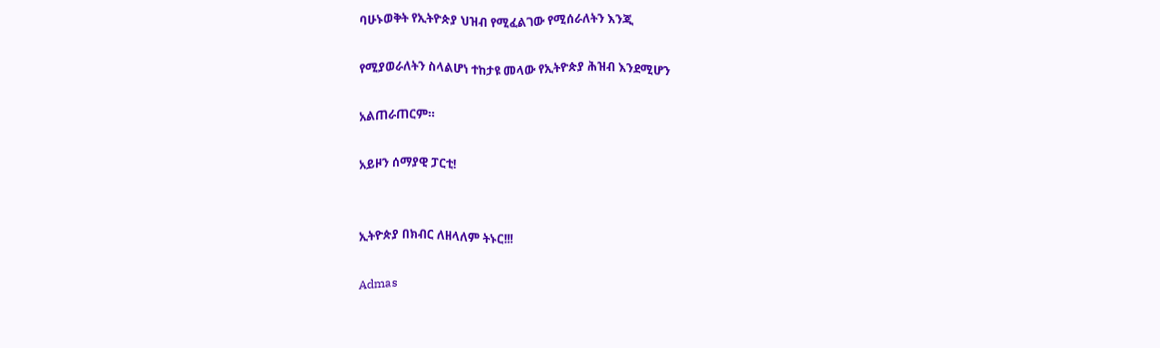ባሁኑወቅት የኢትዮጵያ ህዝብ የሚፈልገው የሚሰራለትን እንጂ

የሚያወራለትን ስላልሆነ ተከታዩ መላው የኢትዮጵያ ሕዝብ እንደሚሆን

አልጠራጠርም።

አይዞን ሰማያዊ ፓርቲ!


ኢትዮጵያ በክብር ለዘላለም ትኑር!!!

Admas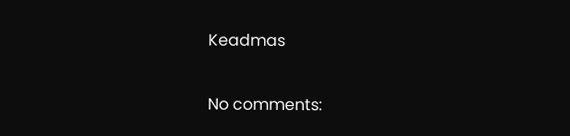Keadmas

No comments: